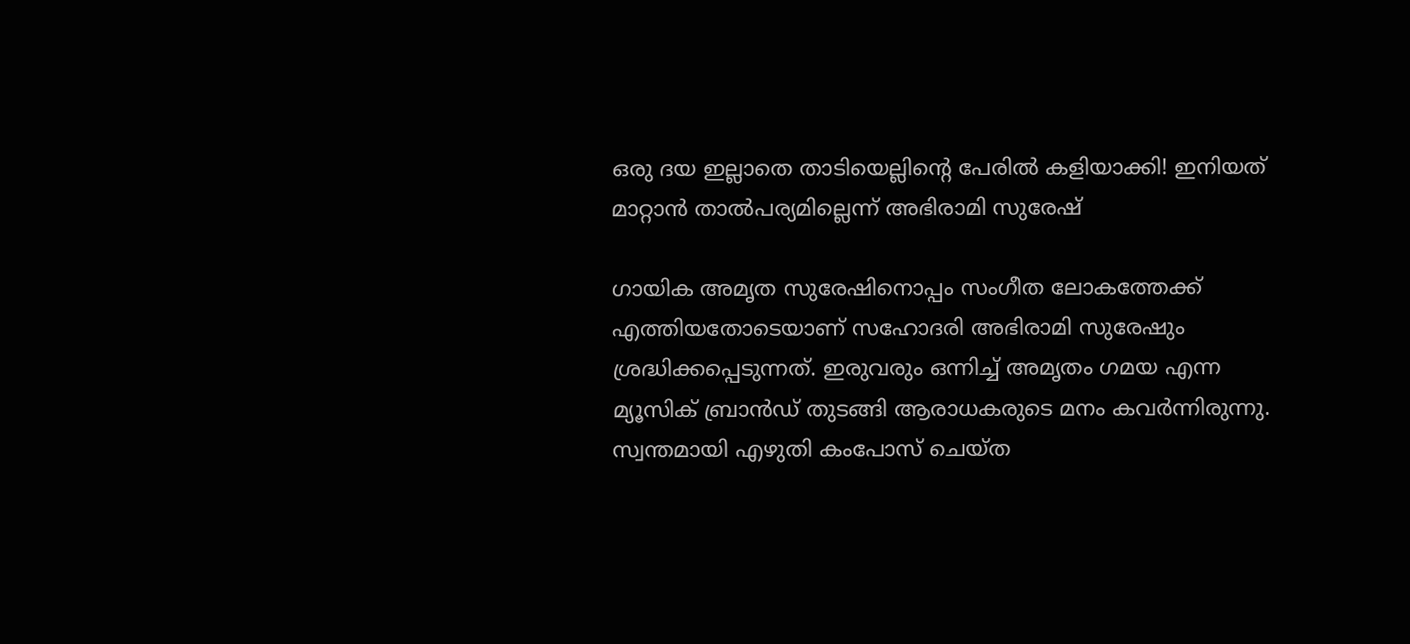ഒരു ദയ ഇല്ലാതെ താടിയെല്ലിന്റെ പേരില്‍ കളിയാക്കി! ഇനിയത് മാറ്റാന്‍ താല്‍പര്യമില്ലെന്ന് അഭിരാമി സുരേഷ്

ഗായിക അമൃത സുരേഷിനൊപ്പം സംഗീത ലോകത്തേക്ക് എത്തിയതോടെയാണ് സഹോദരി അഭിരാമി സുരേഷും ശ്രദ്ധിക്കപ്പെടുന്നത്. ഇരുവരും ഒന്നിച്ച് അമൃതം ഗമയ എന്ന മ്യൂസിക് ബ്രാന്‍ഡ് തുടങ്ങി ആരാധകരുടെ മനം കവര്‍ന്നിരുന്നു. സ്വന്തമായി എഴുതി കംപോസ് ചെയ്ത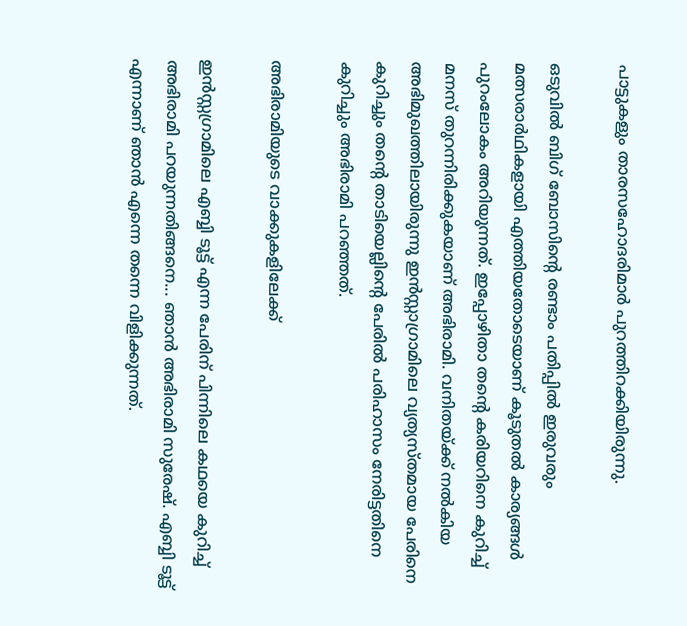പാട്ടുകളും താരസഹോദരിമാര്‍ പുറത്തിറക്കിയിരുന്നു.

ഒടുവില്‍ ബിഗ് ബോസിന്റെ രണ്ടാം പതിപ്പില്‍ ഇരുവരും മത്സരാര്‍ഥികളായി എത്തിയതോടെയാണ് കൂടുതല്‍ കാര്യങ്ങള്‍ പുറംലോകം അറിയുന്നത്. ഇപ്പോഴിതാ തന്റെ കരിയറിനെ കുറിച്ച് മനസ് തുറന്നിരിക്കുകയാണ് അഭിരാമി. വനിതയ്ക്ക് നല്‍കിയ അഭിമുഖത്തിലായിരുന്നു ഇന്‍സ്റ്റാഗ്രാമിലെ വ്യത്യസ്തമായ പേരിനെ കുറിച്ചും തന്റെ താടിയെല്ലിന്റെ പേരില്‍ പരിഹാസം നേരിട്ടതിനെ കുറിച്ചും അഭിരാമി പറഞ്ഞത്.

അഭിരാമിയുടെ വാക്കുകളിലേക്ക്

ഇന്‍സ്റ്റഗ്രാമിലെ എബ്ബി ടൂട്ട് എന്ന പേരിന് പിന്നിലെ കഥയെ കുറിച്ച് അഭിരാമി പറയുന്നതിങ്ങനെ... ഞാന്‍ അഭിരാമി സുരേഷ്. എബ്ബി ടൂട്ട് എന്നാണ് ഞാന്‍ എന്നെ തന്നെ വിളിക്കുന്നത്.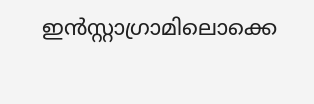ഇന്‍സ്റ്റാഗ്രാമിലൊക്കെ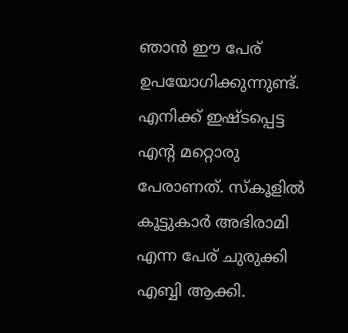ഞാന്‍ ഈ പേര് ഉപയോഗിക്കുന്നുണ്ട്. എനിക്ക് ഇഷ്ടപ്പെട്ട എന്റ മറ്റൊരു പേരാണത്. സ്‌കൂളില്‍ കൂട്ടുകാര്‍ അഭിരാമി എന്ന പേര് ചുരുക്കി എബ്ബി ആക്കി.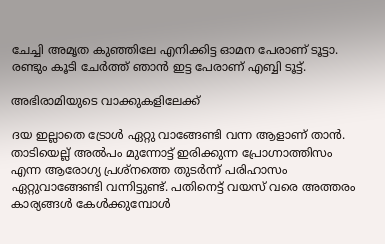ചേച്ചി അമൃത കുഞ്ഞിലേ എനിക്കിട്ട ഓമന പേരാണ് ടൂട്ടാ. രണ്ടും കൂടി ചേര്‍ത്ത് ഞാന്‍ ഇട്ട പേരാണ് എബ്ബി ടൂട്ട്.

അഭിരാമിയുടെ വാക്കുകളിലേക്ക്

ദയ ഇല്ലാതെ ട്രോള്‍ ഏറ്റു വാങ്ങേണ്ടി വന്ന ആളാണ് താന്‍. താടിയെല്ല് അല്‍പം മുന്നോട്ട് ഇരിക്കുന്ന പ്രോഗ്നാത്തിസം എന്ന ആരോഗ്യ പ്രശ്നത്തെ തുടര്‍ന്ന് പരിഹാസം ഏറ്റുവാങ്ങേണ്ടി വന്നിട്ടുണ്ട്. പതിനെട്ട് വയസ് വരെ അത്തരം കാര്യങ്ങള്‍ കേള്‍ക്കുമ്പോള്‍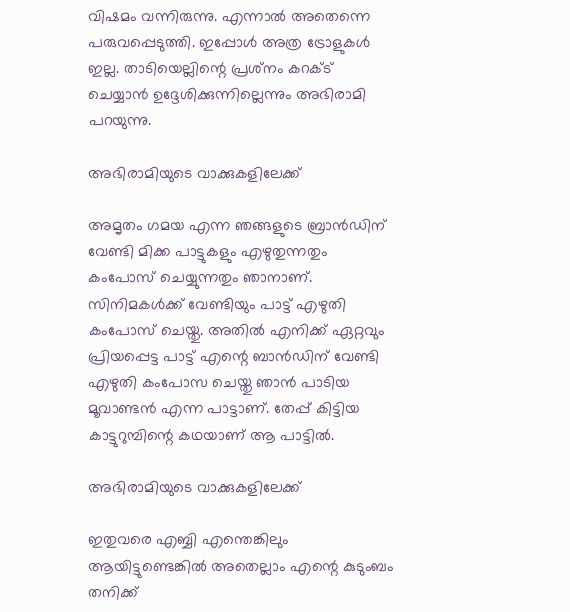വിഷമം വന്നിരുന്നു. എന്നാല്‍ അതെന്നെ പരുവപ്പെടുത്തി. ഇപ്പോള്‍ അത്ര ട്രോളുകള്‍ ഇല്ല. താടിയെല്ലിന്റെ പ്രശ്‌നം കറക്ട് ചെയ്യാന്‍ ഉദ്ദേശിക്കുന്നില്ലെന്നും അഭിരാമി പറയുന്നു.

അഭിരാമിയുടെ വാക്കുകളിലേക്ക്

അമൃതം ഗമയ എന്ന ഞങ്ങളുടെ ബ്രാന്‍ഡിന് വേണ്ടി മിക്ക പാട്ടുകളും എഴുതുന്നതും കംപോസ് ചെയ്യുന്നതും ഞാനാണ്. സിനിമകള്‍ക്ക് വേണ്ടിയും പാട്ട് എഴുതി കംപോസ് ചെയ്തു. അതില്‍ എനിക്ക് ഏറ്റവും പ്രിയപ്പെട്ട പാട്ട് എന്റെ ബാന്‍ഡിന് വേണ്ടി എഴുതി കംപോസ ചെയ്തു ഞാന്‍ പാടിയ മൂവാണ്ടന്‍ എന്ന പാട്ടാണ്. തേപ്പ് കിട്ടിയ കാട്ടുറുമ്പിന്റെ കഥയാണ് ആ പാട്ടില്‍.

അഭിരാമിയുടെ വാക്കുകളിലേക്ക്

ഇതുവരെ എബ്ബി എന്തെങ്കിലും ആയിട്ടുണ്ടെങ്കില്‍ അതെല്ലാം എന്റെ കുടുംബം തനിക്ക്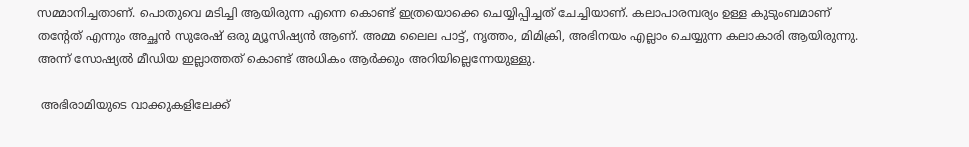സമ്മാനിച്ചതാണ്. പൊതുവെ മടിച്ചി ആയിരുന്ന എന്നെ കൊണ്ട് ഇത്രയൊക്കെ ചെയ്യിപ്പിച്ചത് ചേച്ചിയാണ്. കലാപാരമ്പര്യം ഉള്ള കുടുംബമാണ് തന്റേത് എന്നും അച്ഛന്‍ സുരേഷ് ഒരു മ്യൂസിഷ്യന്‍ ആണ്. അമ്മ ലൈല പാട്ട്, നൃത്തം, മിമിക്രി, അഭിനയം എല്ലാം ചെയ്യുന്ന കലാകാരി ആയിരുന്നു. അന്ന് സോഷ്യല്‍ മീഡിയ ഇല്ലാത്തത് കൊണ്ട് അധികം ആര്‍ക്കും അറിയില്ലെന്നേയുള്ളു.

 അഭിരാമിയുടെ വാക്കുകളിലേക്ക്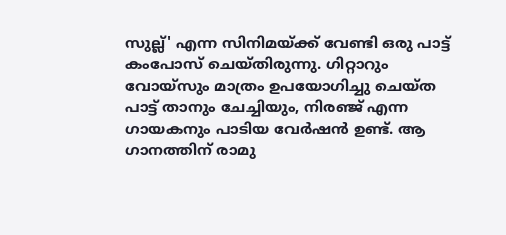സുല്ല്' എന്ന സിനിമയ്ക്ക് വേണ്ടി ഒരു പാട്ട് കംപോസ് ചെയ്തിരുന്നു. ഗിറ്റാറും വോയ്സും മാത്രം ഉപയോഗിച്ചു ചെയ്ത പാട്ട് താനും ചേച്ചിയും, നിരഞ്ജ് എന്ന ഗായകനും പാടിയ വേര്‍ഷന്‍ ഉണ്ട്. ആ ഗാനത്തിന് രാമു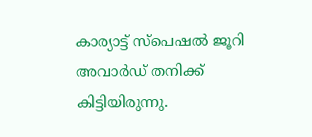കാര്യാട്ട് സ്പെഷല്‍ ജൂറി അവാര്‍ഡ് തനിക്ക് കിട്ടിയിരുന്നു.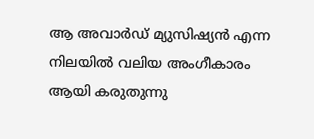ആ അവാര്‍ഡ് മ്യുസിഷ്യന്‍ എന്ന നിലയില്‍ വലിയ അംഗീകാരം ആയി കരുതുന്നു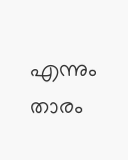എന്നും താരം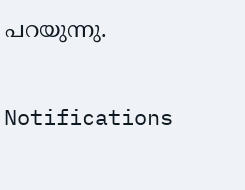പറയുന്നു.

Notifications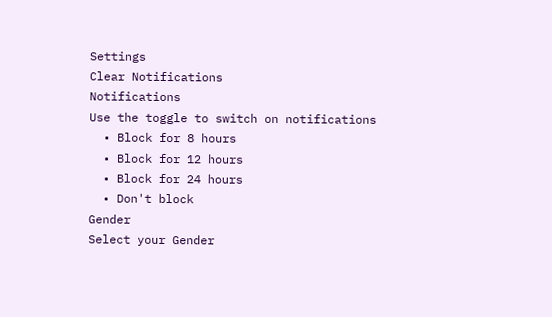Settings
Clear Notifications
Notifications
Use the toggle to switch on notifications
  • Block for 8 hours
  • Block for 12 hours
  • Block for 24 hours
  • Don't block
Gender
Select your Gender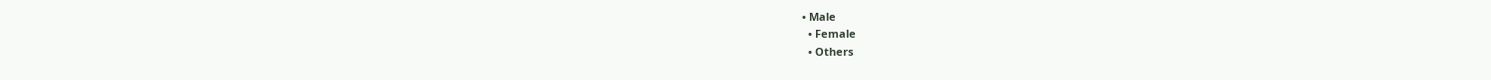• Male
  • Female
  • Others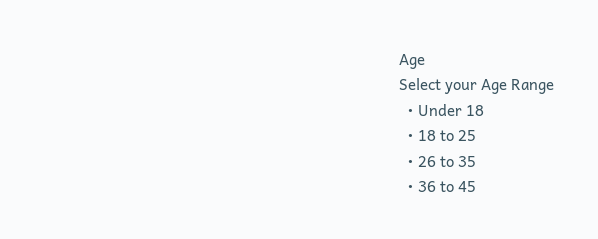Age
Select your Age Range
  • Under 18
  • 18 to 25
  • 26 to 35
  • 36 to 45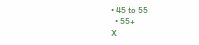• 45 to 55
  • 55+
X